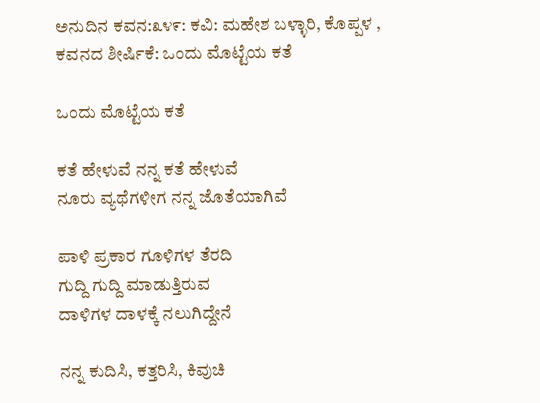ಅನುದಿನ ಕವನ:೩೪೯: ಕವಿ: ಮಹೇಶ‌ ಬಳ್ಳಾರಿ, ಕೊಪ್ಪಳ , ಕವನದ ಶೀರ್ಷಿಕೆ: ಒಂದು ಮೊಟ್ಟೆಯ ಕತೆ

ಒಂದು ಮೊಟ್ಟೆಯ ಕತೆ

ಕತೆ ಹೇಳುವೆ ನನ್ನ ಕತೆ ಹೇಳುವೆ
ನೂರು ವ್ಯಥೆಗಳೀಗ ನನ್ನ ಜೊತೆಯಾಗಿವೆ

ಪಾಳಿ ಪ್ರಕಾರ ಗೂಳಿಗಳ ತೆರದಿ
ಗುದ್ದಿ ಗುದ್ದಿ ಮಾಡುತ್ತಿರುವ
ದಾಳಿಗಳ ದಾಳಕ್ಕೆ ನಲುಗಿದ್ದೇನೆ

ನನ್ನ ಕುದಿಸಿ, ಕತ್ತರಿಸಿ, ಕಿವುಚಿ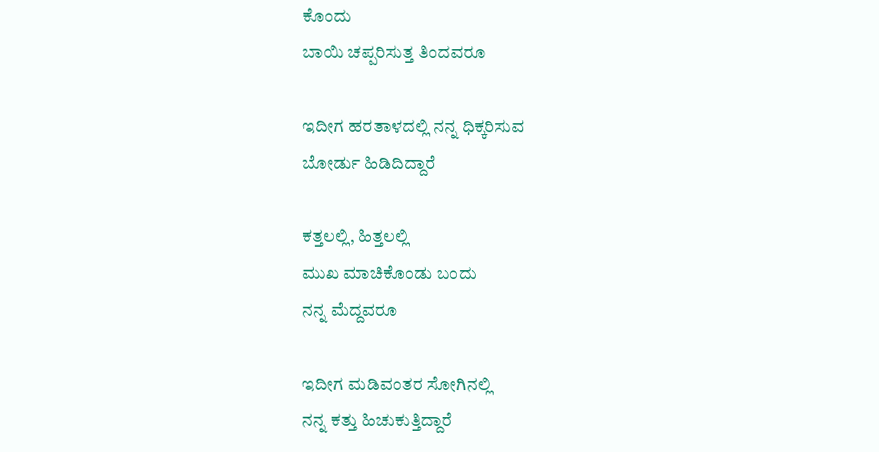ಕೊಂದು
ಬಾಯಿ ಚಪ್ಪರಿಸುತ್ತ ತಿಂದವರೂ

ಇದೀಗ ಹರತಾಳದಲ್ಲಿ ನನ್ನ ಧಿಕ್ಕರಿಸುವ
ಬೋರ್ಡು ಹಿಡಿದಿದ್ದಾರೆ

ಕತ್ತಲಲ್ಲಿ, ಹಿತ್ತಲಲ್ಲಿ
ಮುಖ ಮಾಚಿಕೊಂಡು ಬಂದು
ನನ್ನ ಮೆದ್ದವರೂ

ಇದೀಗ ಮಡಿವಂತರ ಸೋಗಿನಲ್ಲಿ
ನನ್ನ ಕತ್ತು ಹಿಚುಕುತ್ತಿದ್ದಾರೆ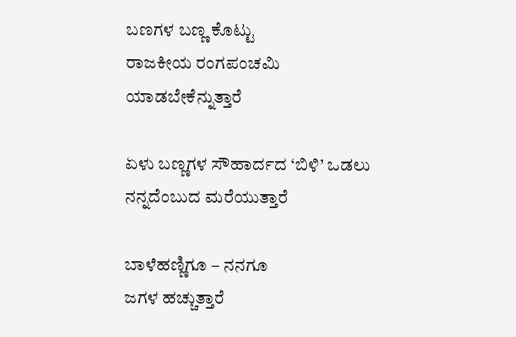ಬಣಗಳ ಬಣ್ಣ ಕೊಟ್ಟು
ರಾಜಕೀಯ ರಂಗಪಂಚಮಿ
ಯಾಡಬೇಕೆನ್ನುತ್ತಾರೆ

ಏಳು ಬಣ್ಣಗಳ ಸೌಹಾರ್ದದ ‘ಬಿಳಿ’ ಒಡಲು
ನನ್ನದೆಂಬುದ ಮರೆಯುತ್ತಾರೆ

ಬಾಳೆಹಣ್ಣಿಗೂ – ನನಗೂ
ಜಗಳ ಹಚ್ಚುತ್ತಾರೆ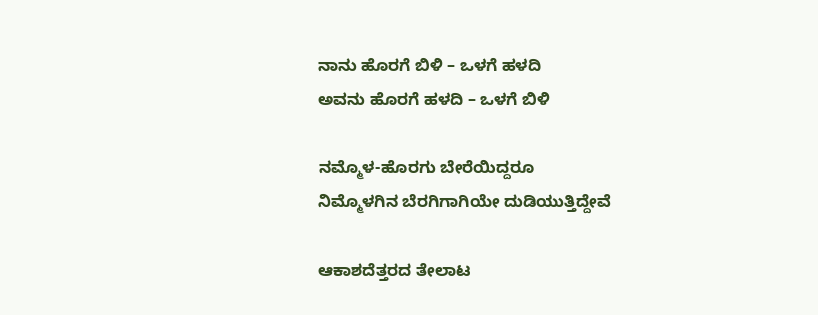ನಾನು ಹೊರಗೆ ಬಿಳಿ – ಒಳಗೆ ಹಳದಿ
ಅವನು ಹೊರಗೆ ಹಳದಿ – ಒಳಗೆ ಬಿಳಿ

ನಮ್ಮೊಳ-ಹೊರಗು ಬೇರೆಯಿದ್ದರೂ
ನಿಮ್ಮೊಳಗಿನ ಬೆರಗಿಗಾಗಿಯೇ ದುಡಿಯುತ್ತಿದ್ದೇವೆ

ಆಕಾಶದೆತ್ತರದ ತೇಲಾಟ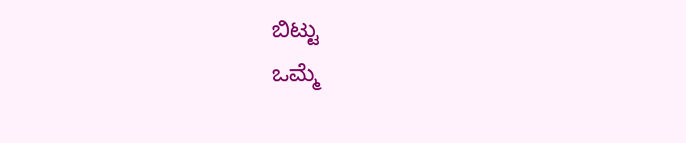ಬಿಟ್ಟು
ಒಮ್ಮೆ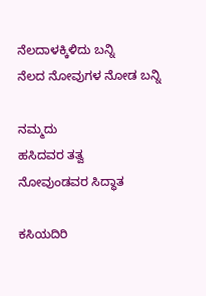ನೆಲದಾಳಕ್ಕಿಳಿದು ಬನ್ನಿ
ನೆಲದ ನೋವುಗಳ ನೋಡ ಬನ್ನಿ

ನಮ್ಮದು
ಹಸಿದವರ ತತ್ವ
ನೋವುಂಡವರ ಸಿದ್ಧಾತ

ಕಸಿಯದಿರಿ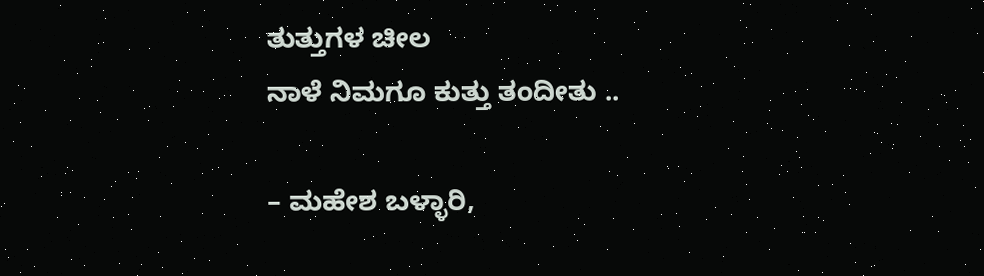ತುತ್ತುಗಳ ಚೀಲ
ನಾಳೆ ನಿಮಗೂ ಕುತ್ತು ತಂದೀತು ..

– ಮಹೇಶ ಬಳ್ಳಾರಿ,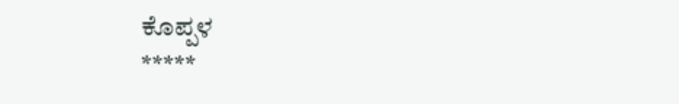ಕೊಪ್ಪಳ
*****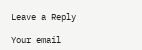Leave a Reply

Your email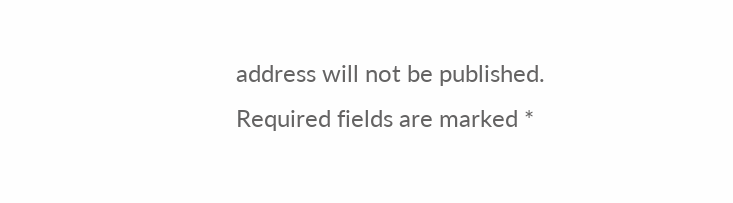address will not be published. Required fields are marked *